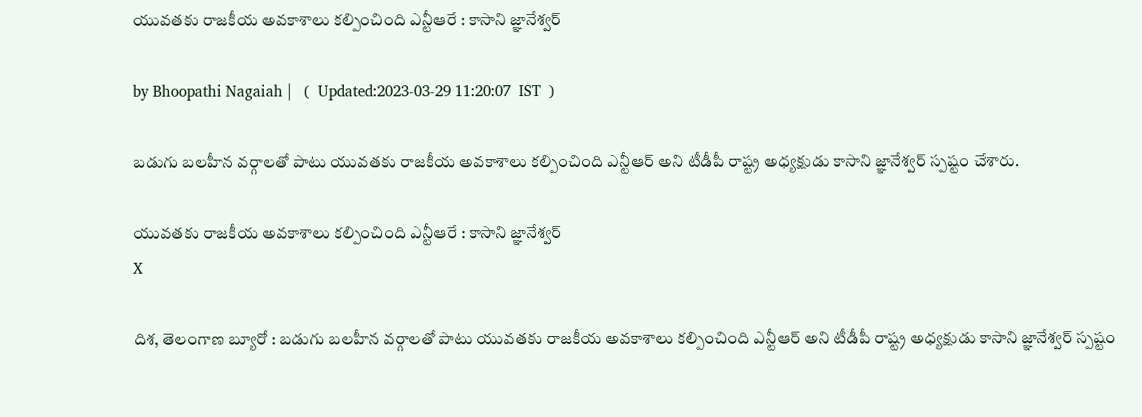యువతకు రాజకీయ అవకాశాలు కల్పించింది ఎన్టీఆరే : కాసాని జ్ఞానేశ్వర్

by Bhoopathi Nagaiah |   (  Updated:2023-03-29 11:20:07  IST  )

బడుగు బలహీన వర్గాలతో పాటు యువతకు రాజకీయ అవకాశాలు కల్పించింది ఎన్టీఆర్‌ అని టీడీపీ రాష్ట్ర అధ్యక్షుడు కాసాని జ్ఞానేశ్వర్ స్పష్టం చేశారు.

యువతకు రాజకీయ అవకాశాలు కల్పించింది ఎన్టీఆరే : కాసాని జ్ఞానేశ్వర్
X

దిశ, తెలంగాణ బ్యూరో : బడుగు బలహీన వర్గాలతో పాటు యువతకు రాజకీయ అవకాశాలు కల్పించింది ఎన్టీఆర్‌ అని టీడీపీ రాష్ట్ర అధ్యక్షుడు కాసాని జ్ఞానేశ్వర్ స్పష్టం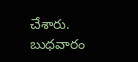చేశారు. బుధవారం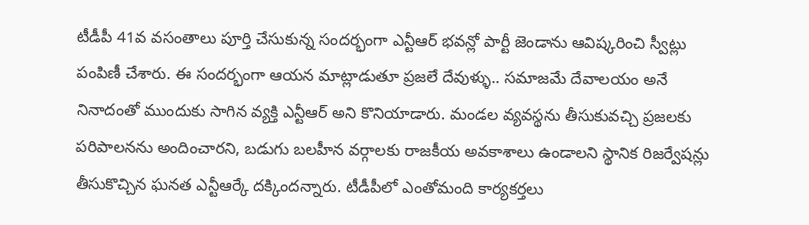టీడీపీ 41వ వసంతాలు పూర్తి చేసుకున్న సందర్భంగా ఎన్టీఆర్ భవన్లో పార్టీ జెండాను ఆవిష్కరించి స్వీట్లు పంపిణీ చేశారు. ఈ సందర్భంగా ఆయన మాట్లాడుతూ ప్రజలే దేవుళ్ళు.. సమాజమే దేవాలయం అనే నినాదంతో ముందుకు సాగిన వ్యక్తి ఎన్టీఆర్ అని కొనియాడారు. మండల వ్యవస్థను తీసుకువచ్చి ప్రజలకు పరిపాలనను అందించారని, బడుగు బలహీన వర్గాలకు రాజకీయ అవకాశాలు ఉండాలని స్థానిక రిజర్వేషన్లు తీసుకొచ్చిన ఘనత ఎన్టీఆర్కే దక్కిందన్నారు. టీడీపీలో ఎంతోమంది కార్యకర్తలు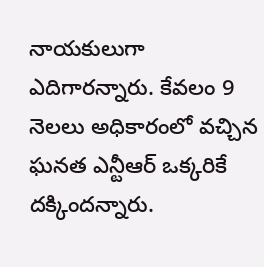నాయకులుగా ఎదిగారన్నారు. కేవలం 9 నెలలు అధికారంలో వచ్చిన ఘనత ఎన్టీఆర్ ఒక్కరికే దక్కిందన్నారు.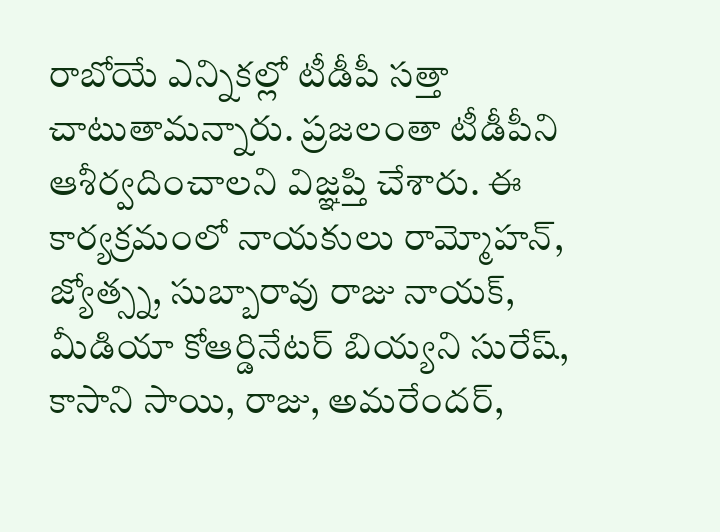రాబోయే ఎన్నికల్లో టీడీపీ సత్తా చాటుతామన్నారు. ప్రజలంతా టీడీపీని ఆశీర్వదించాలని విజ్ఞప్తి చేశారు. ఈ కార్యక్రమంలో నాయకులు రామ్మోహన్, జ్యోత్స్న, సుబ్బారావు రాజు నాయక్, మీడియా కోఆర్డినేటర్ బియ్యని సురేష్, కాసాని సాయి, రాజు, అమరేందర్,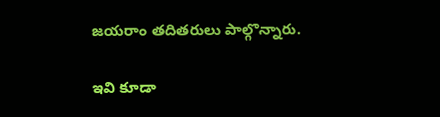జయరాం తదితరులు పాల్గొన్నారు.

ఇవి కూడా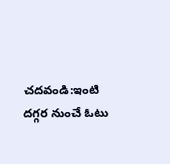చదవండి:ఇంటి దగ్గర నుంచే ఓటు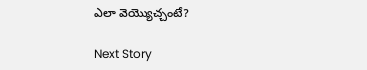ఎలా వెయ్యొచ్చంటే?

Next Story